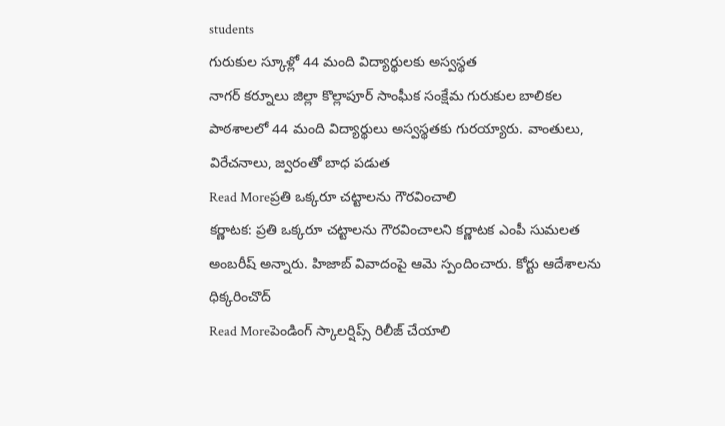students
గురుకుల స్కూళ్లో 44 మంది విద్యార్థులకు అస్వస్థత
నాగర్ కర్నూలు జిల్లా కొల్లాపూర్ సాంఘీక సంక్షేమ గురుకుల బాలికల పాఠశాలలో 44 మంది విద్యార్థులు అస్వస్థతకు గురయ్యారు. వాంతులు, విరేచనాలు, జ్వరంతో బాధ పడుత
Read Moreప్రతి ఒక్కరూ చట్టాలను గౌరవించాలి
కర్ణాటక: ప్రతి ఒక్కరూ చట్టాలను గౌరవించాలని కర్ణాటక ఎంపీ సుమలత అంబరీష్ అన్నారు. హిజాబ్ వివాదంపై ఆమె స్పందించారు. కోర్టు ఆదేశాలను ధిక్కరించొద్
Read Moreపెండింగ్ స్కాలర్షిప్స్ రిలీజ్ చేయాలి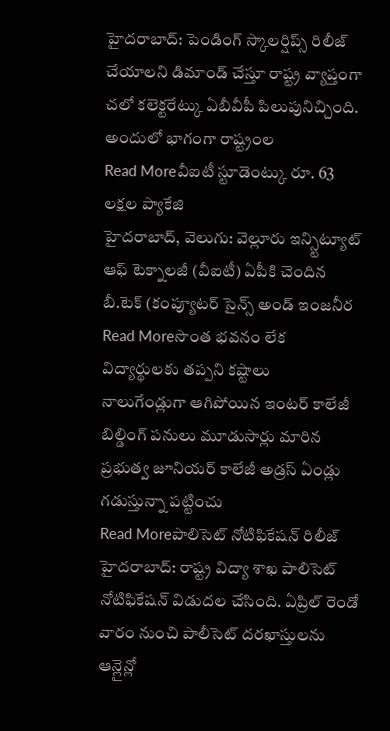హైదరాబాద్: పెండింగ్ స్కాలర్షిప్స్ రిలీజ్ చేయాలని డిమాండ్ చేస్తూ రాష్ట్ర వ్యాప్తంగా చలో కలెక్టరేట్కు ఏబీవీపీ పిలుపునిచ్చింది. అందులో భాగంగా రాష్ట్రంల
Read Moreవీఐటీ స్టూడెంట్కు రూ. 63 లక్షల ప్యాకేజి
హైదరాబాద్, వెలుగు: వెల్లూరు ఇన్స్టిట్యూట్ ఆఫ్ టెక్నాలజీ (వీఐటీ) ఏపీకి చెందిన బీ.టెక్ (కంప్యూటర్ సైన్స్ అండ్ ఇంజనీర
Read Moreసొంత భవనం లేక విద్యార్థులకు తప్పని కష్టాలు
నాలుగేండ్లుగా ఆగిపోయిన ఇంటర్ కాలేజీ బిల్డింగ్ పనులు మూడుసార్లు మారిన ప్రభుత్వ జూనియర్ కాలేజీ అడ్రస్ ఏండ్లు గడుస్తున్నా పట్టించు
Read Moreపాలిసెట్ నోటిఫికేషన్ రిలీజ్
హైదరాబాద్: రాష్ట్ర విద్యా శాఖ పాలిసెట్ నోటిఫికేషన్ విడుదల చేసింది. ఏప్రిల్ రెండో వారం నుంచి పాలీసెట్ దరఖాస్తులను ఆన్లైన్లో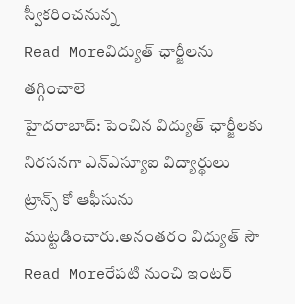స్వీకరించనున్న
Read Moreవిద్యుత్ ఛార్జీలను తగ్గించాలె
హైదరాబాద్: పెంచిన విద్యుత్ ఛార్జీలకు నిరసనగా ఎన్ఎస్యూఐ విద్యార్థులు ట్రాన్స్ కో ఆఫీసును ముట్టడించారు.అనంతరం విద్యుత్ సౌ
Read Moreరేపటి నుంచి ఇంటర్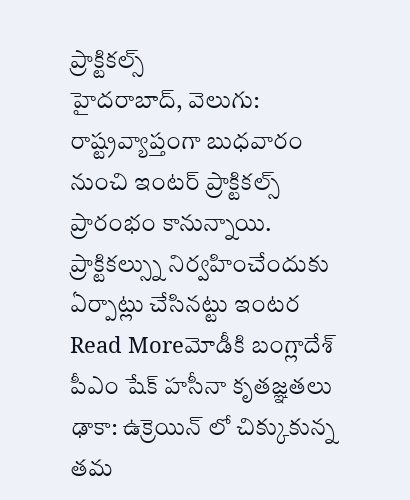ప్రాక్టికల్స్
హైదరాబాద్, వెలుగు: రాష్ట్రవ్యాప్తంగా బుధవారం నుంచి ఇంటర్ ప్రాక్టికల్స్ ప్రారంభం కానున్నాయి. ప్రాక్టికల్స్ను నిర్వహించేందుకు ఏర్పాట్లు చేసినట్టు ఇంటర
Read Moreమోడీకి బంగ్లాదేశ్ పీఎం షేక్ హసీనా కృతజ్ఞతలు
ఢాకా: ఉక్రెయిన్ లో చిక్కుకున్న తమ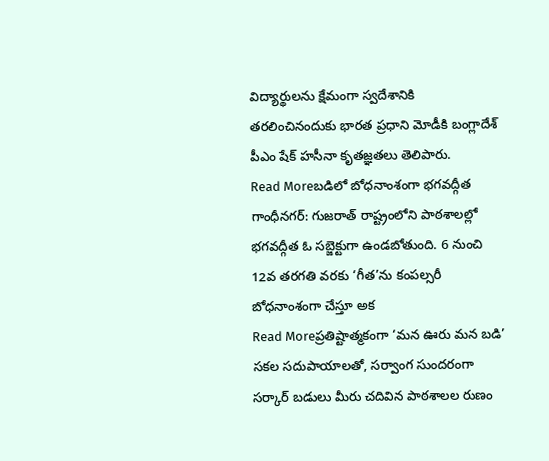విద్యార్థులను క్షేమంగా స్వదేశానికి తరలించినందుకు భారత ప్రధాని మోడీకి బంగ్లాదేశ్ పీఎం షేక్ హసీనా కృతజ్ఞతలు తెలిపారు.
Read Moreబడిలో బోధనాంశంగా భగవద్గీత
గాంధీనగర్: గుజరాత్ రాష్ట్రంలోని పాఠశాలల్లో భగవద్గీత ఓ సబ్జెక్టుగా ఉండబోతుంది. 6 నుంచి 12వ తరగతి వరకు ‘గీత’ను కంపల్సరీ బోధనాంశంగా చేస్తూ అక
Read Moreప్రతిష్టాత్మకంగా ‘మన ఊరు మన బడి’
సకల సదుపాయాలతో, సర్వాంగ సుందరంగా సర్కార్ బడులు మీరు చదివిన పాఠశాలల రుణం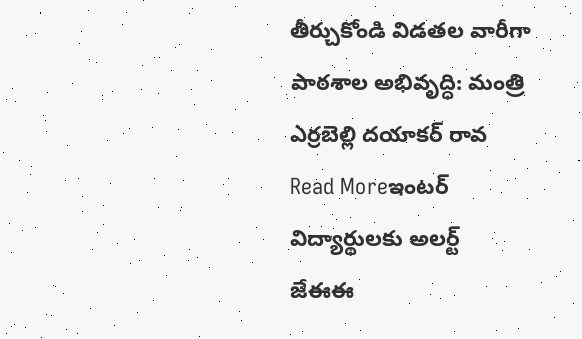తీర్చుకోండి విడతల వారీగా పాఠశాల అభివృద్ధి: మంత్రి ఎర్రబెల్లి దయాకర్ రావ
Read Moreఇంటర్ విద్యార్థులకు అలర్ట్
జేఈఈ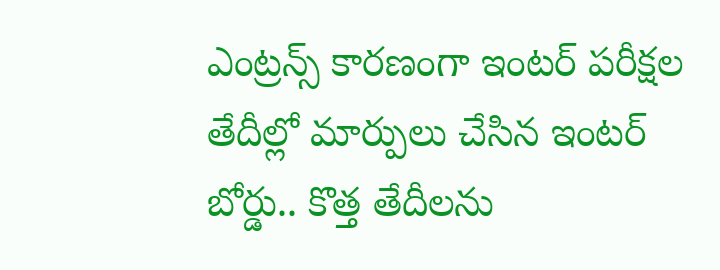ఎంట్రన్స్ కారణంగా ఇంటర్ పరీక్షల తేదీల్లో మార్పులు చేసిన ఇంటర్ బోర్డు.. కొత్త తేదీలను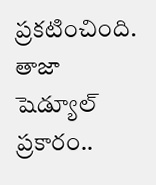ప్రకటించింది. తాజా షెడ్యూల్ ప్రకారం..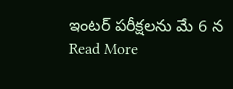ఇంటర్ పరీక్షలను మే 6 న
Read More